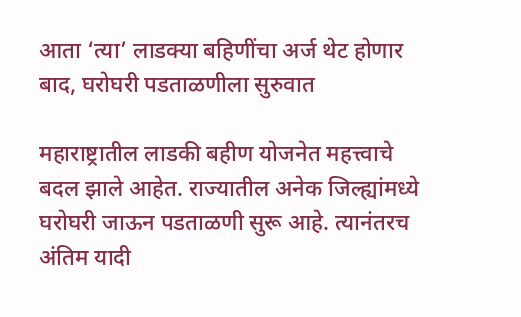आता ‘त्या’ लाडक्या बहिणींचा अर्ज थेट होणार बाद, घरोघरी पडताळणीला सुरुवात

महाराष्ट्रातील लाडकी बहीण योजनेत महत्त्वाचे बदल झाले आहेत. राज्यातील अनेक जिल्ह्यांमध्ये घरोघरी जाऊन पडताळणी सुरू आहे. त्यानंतरच अंतिम यादी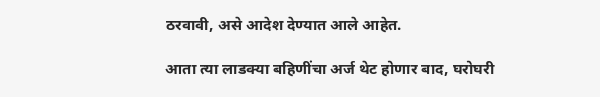ठरवावी, असे आदेश देण्यात आले आहेत.

आता त्या लाडक्या बहिणींचा अर्ज थेट होणार बाद, घरोघरी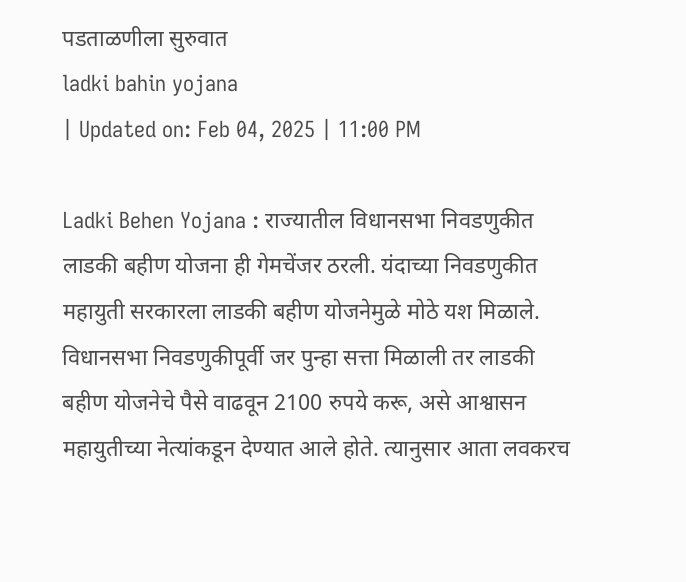पडताळणीला सुरुवात
ladki bahin yojana
| Updated on: Feb 04, 2025 | 11:00 PM

Ladki Behen Yojana : राज्यातील विधानसभा निवडणुकीत लाडकी बहीण योजना ही गेमचेंजर ठरली. यंदाच्या निवडणुकीत महायुती सरकारला लाडकी बहीण योजनेमुळे मोठे यश मिळाले. विधानसभा निवडणुकीपूर्वी जर पुन्हा सत्ता मिळाली तर लाडकी बहीण योजनेचे पैसे वाढवून 2100 रुपये करू, असे आश्वासन महायुतीच्या नेत्यांकडून देण्यात आले होते. त्यानुसार आता लवकरच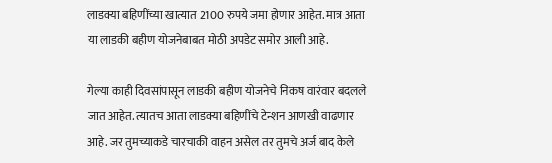लाडक्या बहि‍णींच्या खात्यात 2100 रुपये जमा होणार आहेत. मात्र आता या लाडकी बहीण योजनेबाबत मोठी अपडेट समोर आली आहे.

गेल्या काही दिवसांपासून लाडकी बहीण योजनेचे निकष वारंवार बदलले जात आहेत. त्यातच आता लाडक्या बहिणींचे टेन्शन आणखी वाढणार आहे. जर तुमच्याकडे चारचाकी वाहन असेल तर तुमचे अर्ज बाद केले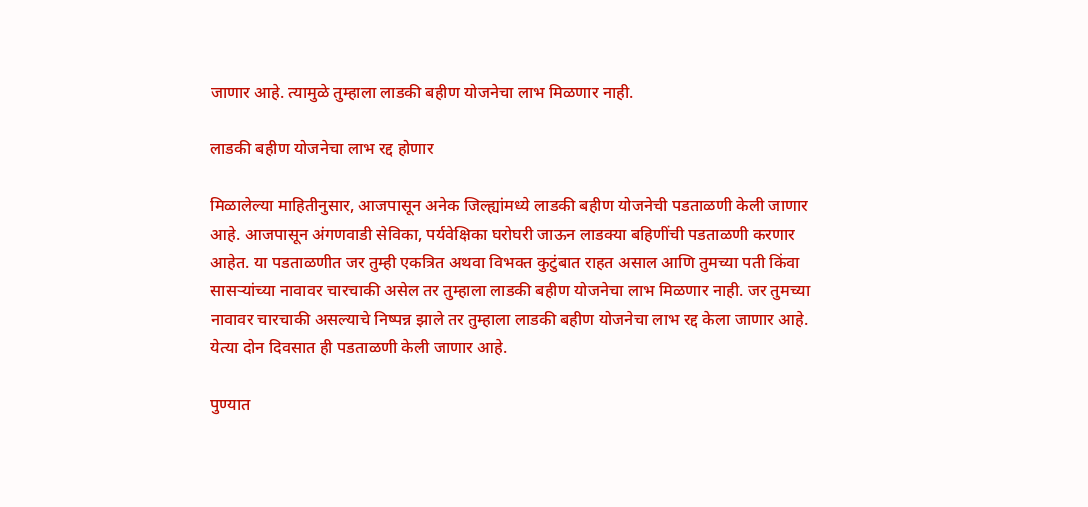जाणार आहे. त्यामुळे तुम्हाला लाडकी बहीण योजनेचा लाभ मिळणार नाही.

लाडकी बहीण योजनेचा लाभ रद्द होणार

मिळालेल्या माहितीनुसार, आजपासून अनेक जिल्ह्यांमध्ये लाडकी बहीण योजनेची पडताळणी केली जाणार आहे. आजपासून अंगणवाडी सेविका, पर्यवेक्षिका घरोघरी जाऊन लाडक्या बहिणींची पडताळणी करणार आहेत. या पडताळणीत जर तुम्ही एकत्रित अथवा विभक्त कुटुंबात राहत असाल आणि तुमच्या पती किंवा सासऱ्यांच्या नावावर चारचाकी असेल तर तुम्हाला लाडकी बहीण योजनेचा लाभ मिळणार नाही. जर तुमच्या नावावर चारचाकी असल्याचे निष्पन्न झाले तर तुम्हाला लाडकी बहीण योजनेचा लाभ रद्द केला जाणार आहे. येत्या दोन दिवसात ही पडताळणी केली जाणार आहे.

पुण्यात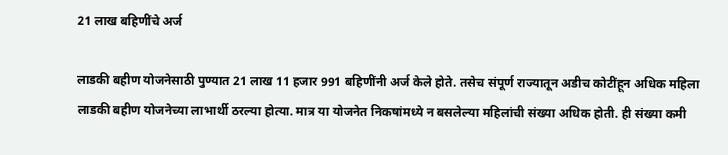21 लाख बहिणींचे अर्ज

लाडकी बहीण योजनेसाठी पुण्यात 21 लाख 11 हजार 991 बहिणींनी अर्ज केले होते. तसेच संपूर्ण राज्यातून अडीच कोटींहून अधिक महिला लाडकी बहीण योजनेच्या लाभार्थी ठरल्या होत्या. मात्र या योजनेत निकषांमध्ये न बसलेल्या महिलांची संख्या अधिक होती. ही संख्या कमी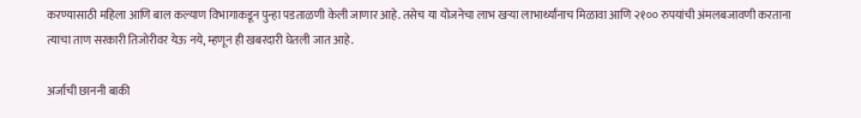करण्यासाठी महिला आणि बाल कल्याण विभागाकडून पुन्हा पडताळणी केली जाणार आहे. तसेच या योजनेचा लाभ खऱ्या लाभार्थ्यांनाच मिळावा आणि २१०० रुपयांची अंमलबजावणी करताना त्याचा ताण सरकारी तिजोरीवर येऊ नये, म्हणून ही खबरदारी घेतली जात आहे.

अर्जाची छाननी बाकी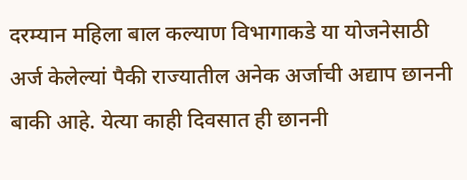दरम्यान महिला बाल कल्याण विभागाकडे या योजनेसाठी अर्ज केलेल्यां पैकी राज्यातील अनेक अर्जाची अद्याप छाननी बाकी आहे. येत्या काही दिवसात ही छाननी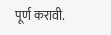पूर्ण करावी.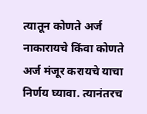त्यातून कोणते अर्ज नाकारायचे किंवा कोणते अर्ज मंजूर करायचे याचा निर्णय घ्यावा. त्यानंतरच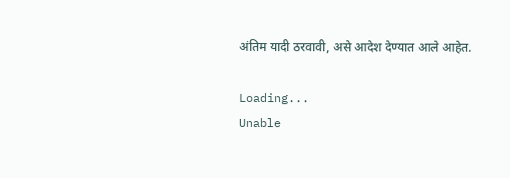अंतिम यादी ठरवावी, असे आदेश देण्यात आले आहेत.

Loading...
Unable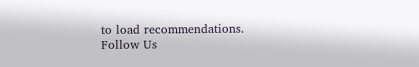to load recommendations.
Follow Us